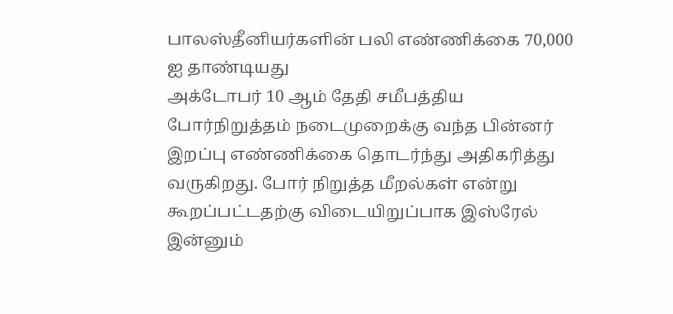பாலஸ்தீனியர்களின் பலி எண்ணிக்கை 70,000 ஐ தாண்டியது
அக்டோபர் 10 ஆம் தேதி சமீபத்திய போர்நிறுத்தம் நடைமுறைக்கு வந்த பின்னர் இறப்பு எண்ணிக்கை தொடர்ந்து அதிகரித்து வருகிறது. போர் நிறுத்த மீறல்கள் என்று கூறப்பட்டதற்கு விடையிறுப்பாக இஸ்ரேல் இன்னும்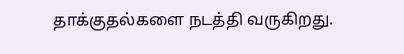தாக்குதல்களை நடத்தி வருகிறது.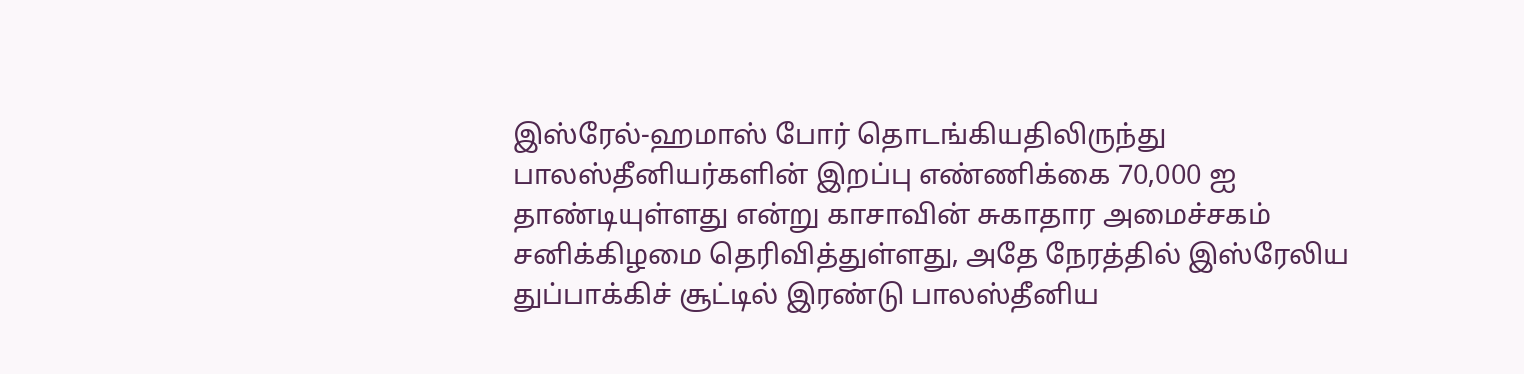இஸ்ரேல்-ஹமாஸ் போர் தொடங்கியதிலிருந்து பாலஸ்தீனியர்களின் இறப்பு எண்ணிக்கை 70,000 ஐ தாண்டியுள்ளது என்று காசாவின் சுகாதார அமைச்சகம் சனிக்கிழமை தெரிவித்துள்ளது, அதே நேரத்தில் இஸ்ரேலிய துப்பாக்கிச் சூட்டில் இரண்டு பாலஸ்தீனிய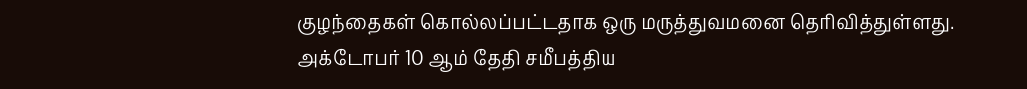குழந்தைகள் கொல்லப்பட்டதாக ஒரு மருத்துவமனை தெரிவித்துள்ளது.
அக்டோபர் 10 ஆம் தேதி சமீபத்திய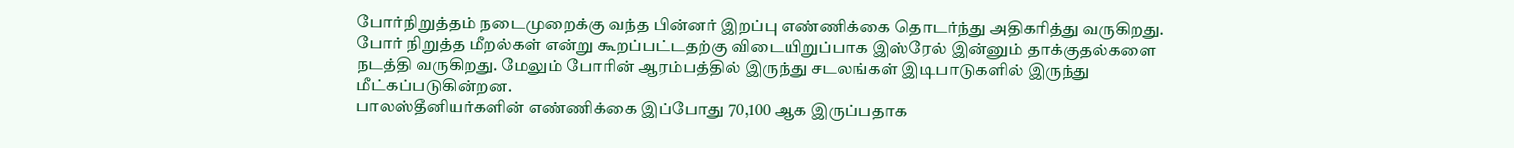போர்நிறுத்தம் நடைமுறைக்கு வந்த பின்னர் இறப்பு எண்ணிக்கை தொடர்ந்து அதிகரித்து வருகிறது. போர் நிறுத்த மீறல்கள் என்று கூறப்பட்டதற்கு விடையிறுப்பாக இஸ்ரேல் இன்னும் தாக்குதல்களை நடத்தி வருகிறது. மேலும் போரின் ஆரம்பத்தில் இருந்து சடலங்கள் இடிபாடுகளில் இருந்து மீட்கப்படுகின்றன.
பாலஸ்தீனியர்களின் எண்ணிக்கை இப்போது 70,100 ஆக இருப்பதாக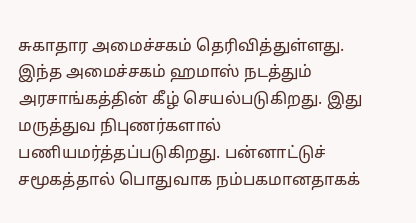சுகாதார அமைச்சகம் தெரிவித்துள்ளது. இந்த அமைச்சகம் ஹமாஸ் நடத்தும் அரசாங்கத்தின் கீழ் செயல்படுகிறது. இது மருத்துவ நிபுணர்களால் பணியமர்த்தப்படுகிறது. பன்னாட்டுச் சமூகத்தால் பொதுவாக நம்பகமானதாகக்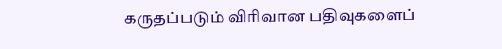கருதப்படும் விரிவான பதிவுகளைப்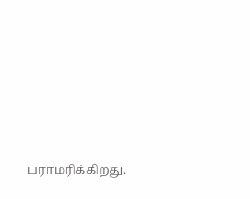பராமரிக்கிறது.